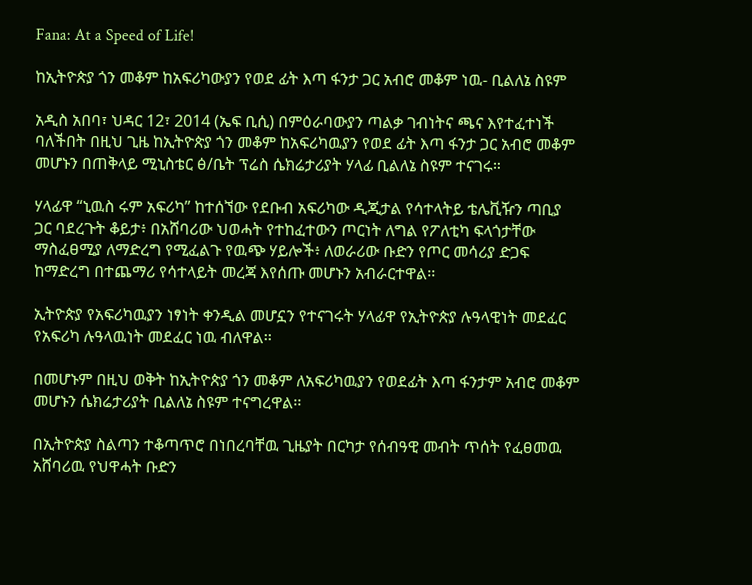Fana: At a Speed of Life!

ከኢትዮጵያ ጎን መቆም ከአፍሪካውያን የወደ ፊት እጣ ፋንታ ጋር አብሮ መቆም ነዉ- ቢልለኔ ስዩም

አዲስ አበባ፣ ህዳር 12፣ 2014 (ኤፍ ቢሲ) በምዕራባውያን ጣልቃ ገብነትና ጫና እየተፈተነች ባለችበት በዚህ ጊዜ ከኢትዮጵያ ጎን መቆም ከአፍሪካዉያን የወደ ፊት እጣ ፋንታ ጋር አብሮ መቆም መሆኑን በጠቅላይ ሚኒስቴር ፅ/ቤት ፕሬስ ሴክሬታሪያት ሃላፊ ቢልለኔ ስዩም ተናገሩ።

ሃላፊዋ “ኒዉስ ሩም አፍሪካ” ከተሰኘው የደቡብ አፍሪካው ዲጂታል የሳተላትይ ቴሌቪዥን ጣቢያ ጋር ባደረጉት ቆይታ፥ በአሸባሪው ህወሓት የተከፈተውን ጦርነት ለግል የፖለቲካ ፍላጎታቸው ማስፈፀሚያ ለማድረግ የሚፈልጉ የዉጭ ሃይሎች፥ ለወራሪው ቡድን የጦር መሳሪያ ድጋፍ ከማድረግ በተጨማሪ የሳተላይት መረጃ እየሰጡ መሆኑን አብራርተዋል፡፡

ኢትዮጵያ የአፍሪካዉያን ነፃነት ቀንዲል መሆኗን የተናገሩት ሃላፊዋ የኢትዮጵያ ሉዓላዊነት መደፈር የአፍሪካ ሉዓላዉነት መደፈር ነዉ ብለዋል፡፡

በመሆኑም በዚህ ወቅት ከኢትዮጵያ ጎን መቆም ለአፍሪካዉያን የወደፊት እጣ ፋንታም አብሮ መቆም መሆኑን ሴክሬታሪያት ቢልለኔ ስዩም ተናግረዋል፡፡

በኢትዮጵያ ስልጣን ተቆጣጥሮ በነበረባቸዉ ጊዜያት በርካታ የሰብዓዊ መብት ጥሰት የፈፀመዉ አሸባሪዉ የህዋሓት ቡድን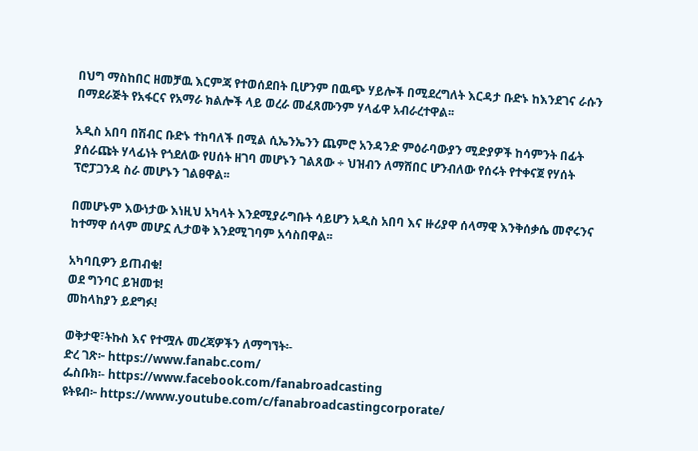በህግ ማስከበር ዘመቻዉ እርምጃ የተወሰደበት ቢሆንም በዉጭ ሃይሎች በሚደረግለት እርዳታ ቡድኑ ከእንደገና ራሱን በማደራጅት የአፋርና የአማራ ክልሎች ላይ ወረራ መፈጸሙንም ሃላፊዋ አብራረተዋል፡፡

አዲስ አበባ በሽብር ቡድኑ ተከባለች በሚል ሲኤንኤንን ጨምሮ አንዳንድ ምዕራባውያን ሚድያዎች ከሳምንት በፊት ያሰራጩት ሃላፊነት የጎደለው የሀሰት ዘገባ መሆኑን ገልጸው ÷ ህዝብን ለማሸበር ሆንብለው የሰሩት የተቀናጀ የሃሰት ፕሮፓጋንዳ ስራ መሆኑን ገልፀዋል፡፡

በመሆኑም እውነታው እነዚህ አካላት እንደሚያራግቡት ሳይሆን አዲስ አበባ እና ዙሪያዋ ሰላማዊ እንቅሰቃሴ መኖሩንና ከተማዋ ሰላም መሆኗ ሊታወቅ እንደሚገባም አሳስበዋል፡፡

አካባቢዎን ይጠብቁ!
ወደ ግንባር ይዝመቱ!
መከላከያን ይደግፉ!

ወቅታዊ፣ትኩስ እና የተሟሉ መረጃዎችን ለማግኘት፡-
ድረ ገጽ፦ https://www.fanabc.com/
ፌስቡክ፡- https://www.facebook.com/fanabroadcasting
ዩትዩብ፦ https://www.youtube.com/c/fanabroadcastingcorporate/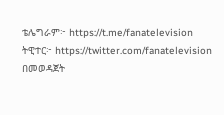ቴሌግራም፦ https://t.me/fanatelevision
ትዊተር፦ https://twitter.com/fanatelevision በመወዳጀት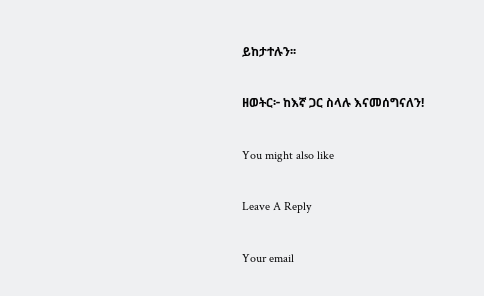ይከታተሉን፡፡

ዘወትር፦ ከእኛ ጋር ስላሉ እናመሰግናለን!

You might also like

Leave A Reply

Your email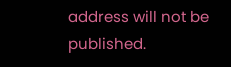address will not be published.